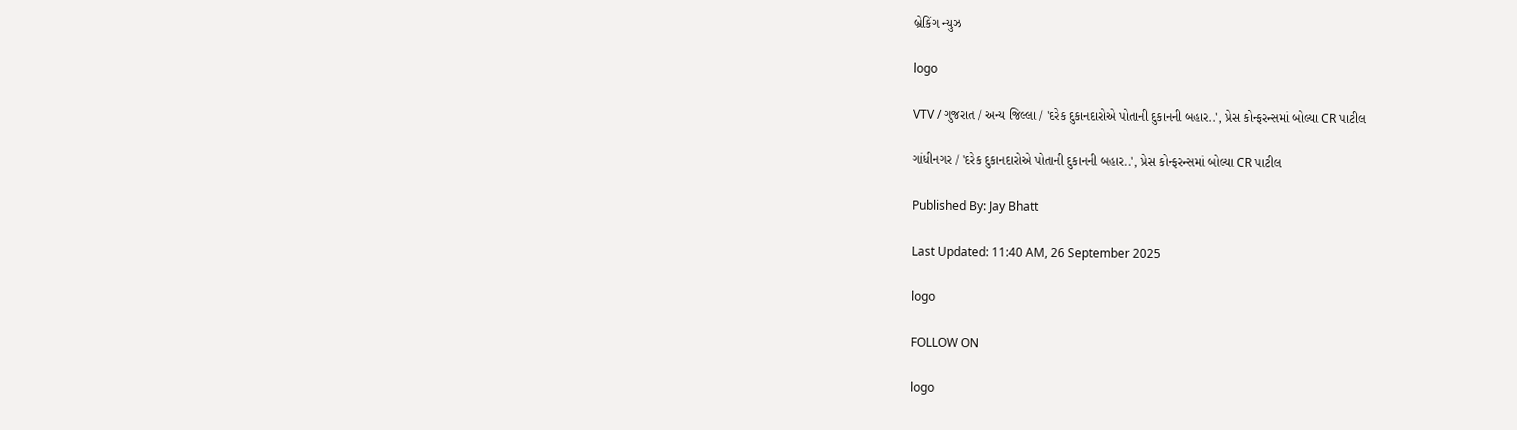બ્રેકિંગ ન્યુઝ

logo

VTV / ગુજરાત / અન્ય જિલ્લા / 'દરેક દુકાનદારોએ પોતાની દુકાનની બહાર..', પ્રેસ કોન્ફરન્સમાં બોલ્યા CR પાટીલ

ગાંધીનગર / 'દરેક દુકાનદારોએ પોતાની દુકાનની બહાર..', પ્રેસ કોન્ફરન્સમાં બોલ્યા CR પાટીલ

Published By: Jay Bhatt

Last Updated: 11:40 AM, 26 September 2025

logo

FOLLOW ON

logo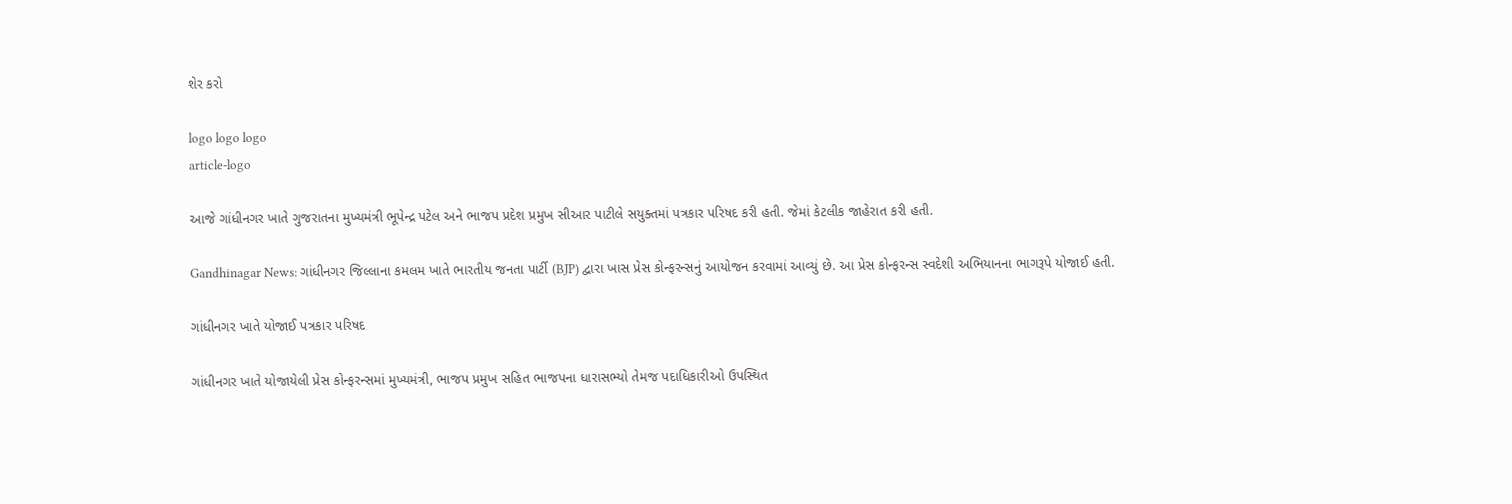શેર કરો

logo logo logo
article-logo

આજે ગાંધીનગર ખાતે ગુજરાતના મુખ્યમંત્રી ભૂપેન્દ્ર પટેલ અને ભાજપ પ્રદેશ પ્રમુખ સીઆર પાટીલે સયુક્તમાં પત્રકાર પરિષદ કરી હતી. જેમાં કેટલીક જાહેરાત કરી હતી.

Gandhinagar News: ગાંધીનગર જિલ્લાના કમલમ ખાતે ભારતીય જનતા પાર્ટી (BJP) દ્વારા ખાસ પ્રેસ કોન્ફરન્સનું આયોજન કરવામાં આવ્યું છે. આ પ્રેસ કોન્ફરન્સ સ્વદેશી અભિયાનના ભાગરૂપે યોજાઈ હતી.

ગાંધીનગર ખાતે યોજાઈ પત્રકાર પરિષદ

ગાંધીનગર ખાતે યોજાયેલી પ્રેસ કોન્ફરન્સમાં મુખ્યમંત્રી, ભાજપ પ્રમુખ સહિત ભાજપના ધારાસભ્યો તેમજ પદાધિકારીઓ ઉપસ્થિત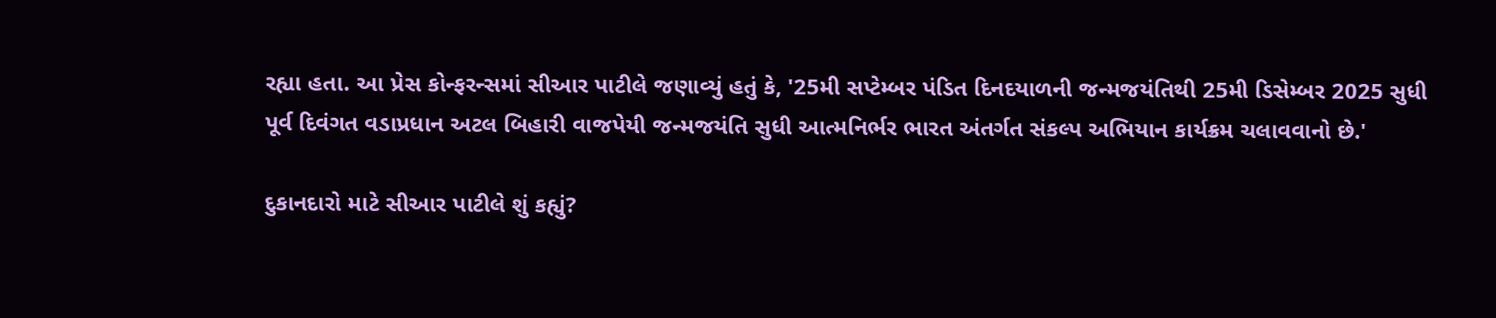રહ્યા હતા. આ પ્રેસ કોન્ફરન્સમાં સીઆર પાટીલે જણાવ્યું હતું કે, '25મી સપ્ટેમ્બર પંડિત દિનદયાળની જન્મજયંતિથી 25મી ડિસેમ્બર 2025 સુધી પૂર્વ દિવંગત વડાપ્રધાન અટલ બિહારી વાજપેયી જન્મજયંતિ સુધી આત્મનિર્ભર ભારત અંતર્ગત સંકલ્પ અભિયાન કાર્યક્રમ ચલાવવાનો છે.'

દુકાનદારો માટે સીઆર પાટીલે શું કહ્યું?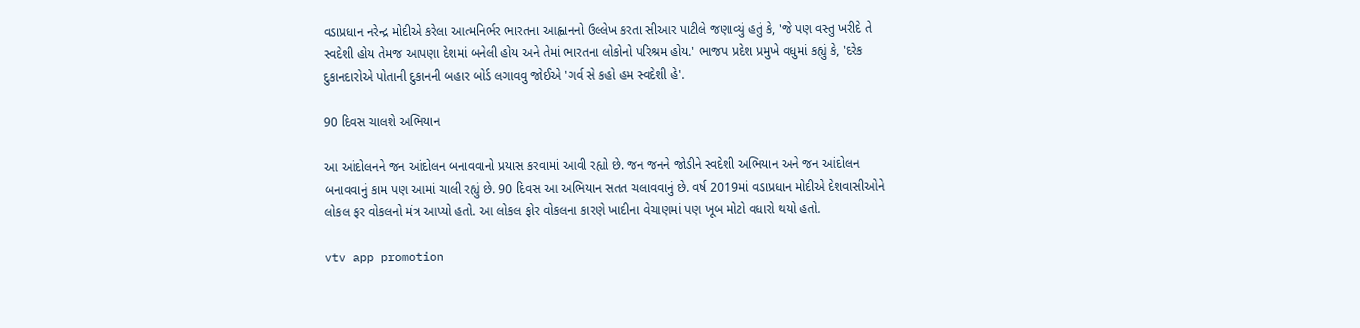વડાપ્રધાન નરેન્દ્ર મોદીએ કરેલા આત્મનિર્ભર ભારતના આહ્વાનનો ઉલ્લેખ કરતા સીઆર પાટીલે જણાવ્યું હતું કે, 'જે પણ વસ્તુ ખરીદે તે સ્વદેશી હોય તેમજ આપણા દેશમાં બનેલી હોય અને તેમાં ભારતના લોકોનો પરિશ્રમ હોય.' ભાજપ પ્રદેશ પ્રમુખે વધુમાં કહ્યું કે, 'દરેક દુકાનદારોએ પોતાની દુકાનની બહાર બોર્ડ લગાવવુ જોઈએ 'ગર્વ સે કહો હમ સ્વદેશી હે'.

90 દિવસ ચાલશે અભિયાન

આ આંદોલનને જન આંદોલન બનાવવાનો પ્રયાસ કરવામાં આવી રહ્યો છે. જન જનને જોડીને સ્વદેશી અભિયાન અને જન આંદોલન બનાવવાનું કામ પણ આમાં ચાલી રહ્યું છે. 90 દિવસ આ અભિયાન સતત ચલાવવાનું છે. વર્ષ 2019માં વડાપ્રધાન મોદીએ દેશવાસીઓને લોકલ ફર વોકલનો મંત્ર આપ્યો હતો. આ લોકલ ફોર વોકલના કારણે ખાદીના વેચાણમાં પણ ખૂબ મોટો વધારો થયો હતો.

vtv app promotion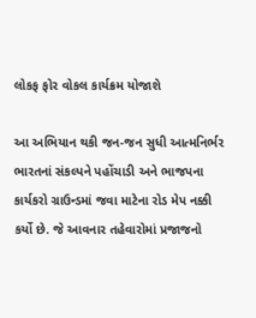લોકફ ફોર વોકલ કાર્યક્રમ યોજાશે

આ અભિયાન થકી જન-જન સુધી આત્મનિર્ભર ભારતનાં સંકલ્પને પહોંચાડી અને ભાજપના કાર્યકરો ગ્રાઉન્ડમાં જવા માટેના રોડ મેપ નક્કી કર્યો છે. જે આવનાર તહેવારોમાં પ્રજાજનો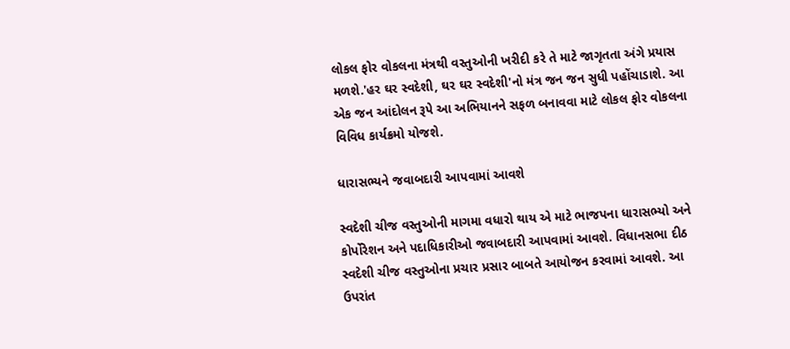લોકલ ફોર વોકલના મંત્રથી વસ્તુઓની ખરીદી કરે તે માટે જાગૃતતા અંગે પ્રયાસ મળશે.'હર ઘર સ્વદેશી, ઘર ઘર સ્વદેશી'નો મંત્ર જન જન સુધી પહોંચાડાશે. આ એક જન આંદોલન રૂપે આ અભિયાનને સફળ બનાવવા માટે લોકલ ફોર વોકલના વિવિધ કાર્યક્રમો યોજશે.

ધારાસભ્યને જવાબદારી આપવામાં આવશે

સ્વદેશી ચીજ વસ્તુઓની માગમા વધારો થાય એ માટે ભાજપના ધારાસભ્યો અને કોર્પોરેશન અને પદાધિકારીઓ જવાબદારી આપવામાં આવશે. વિધાનસભા દીઠ સ્વદેશી ચીજ વસ્તુઓના પ્રચાર પ્રસાર બાબતે આયોજન કરવામાં આવશે. આ ઉપરાંત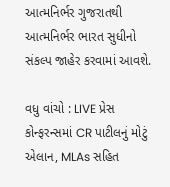આત્મનિર્ભર ગુજરાતથી આત્મનિર્ભર ભારત સુધીનો સંકલ્પ જાહેર કરવામાં આવશે.

વધુ વાંચો : LIVE પ્રેસ કોન્ફરન્સમાં CR પાટીલનું મોટું એલાન, MLAs સહિત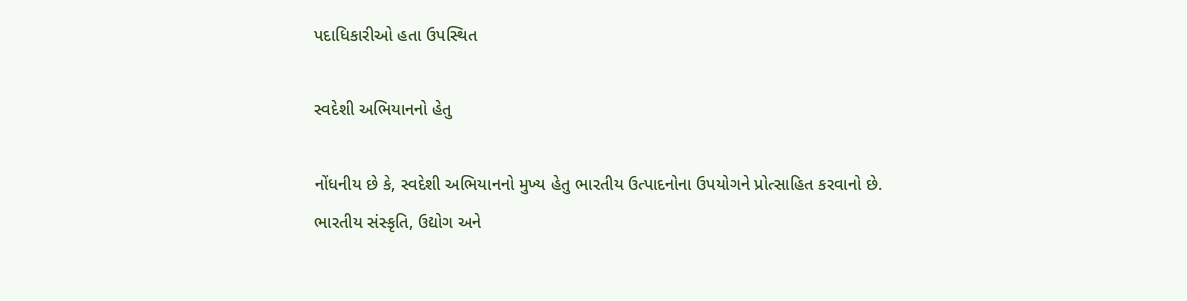પદાધિકારીઓ હતા ઉપસ્થિત

સ્વદેશી અભિયાનનો હેતુ

નોંધનીય છે કે, સ્વદેશી અભિયાનનો મુખ્ય હેતુ ભારતીય ઉત્પાદનોના ઉપયોગને પ્રોત્સાહિત કરવાનો છે. ભારતીય સંસ્કૃતિ, ઉદ્યોગ અને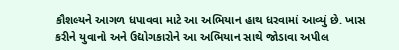કૌશલ્યને આગળ ધપાવવા માટે આ અભિયાન હાથ ધરવામાં આવ્યું છે. ખાસ કરીને યુવાનો અને ઉદ્યોગકારોને આ અભિયાન સાથે જોડાવા અપીલ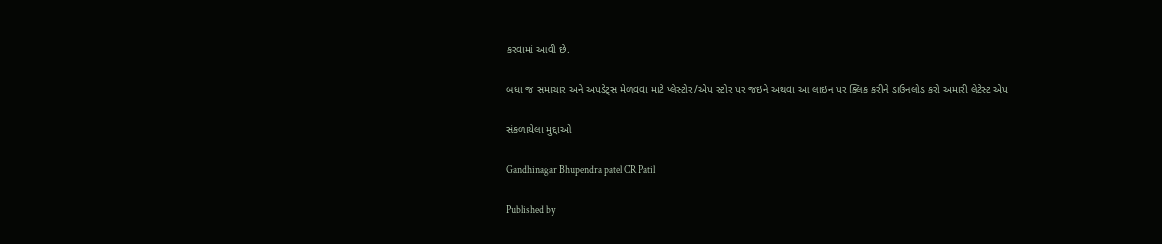કરવામાં આવી છે.

બધા જ સમાચાર અને અપડેટ્સ મેળવવા માટે પ્લેસ્ટોર/એપ સ્ટોર પર જઇને અથવા આ લાઇન પર ક્લિક કરીને ડાઉનલોડ કરો અમારી લેટેસ્ટ એપ

સંકળાયેલા મુદ્દાઓ

Gandhinagar Bhupendra patel CR Patil

Published by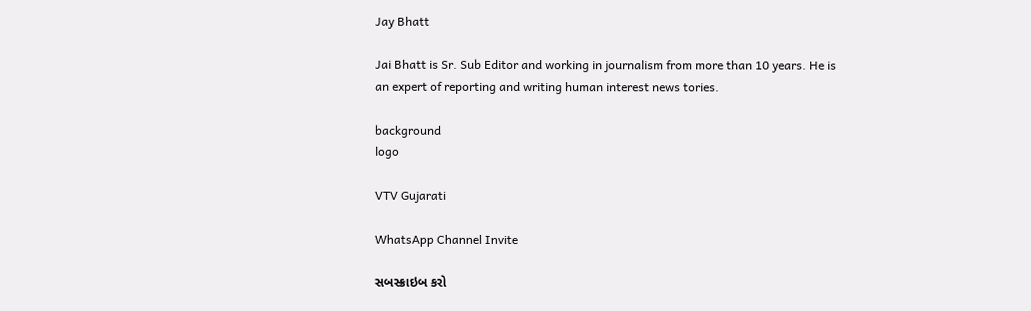Jay Bhatt

Jai Bhatt is Sr. Sub Editor and working in journalism from more than 10 years. He is an expert of reporting and writing human interest news tories.

background
logo

VTV Gujarati

WhatsApp Channel Invite

સબસ્ક્રાઇબ કરો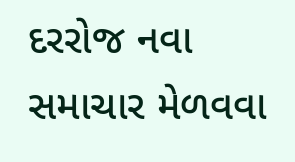દરરોજ નવા સમાચાર મેળવવા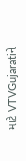માટે VTVGujaratiને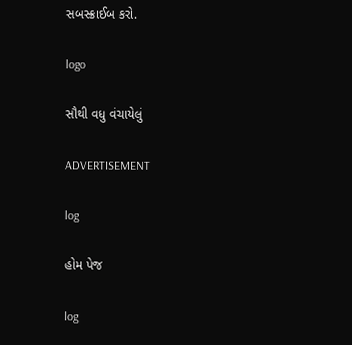સબસ્ક્રાઈબ કરો.

logo

સૌથી વધુ વંચાયેલું

ADVERTISEMENT

log

હોમ પેજ

log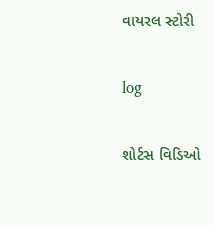વાયરલ સ્ટોરી

log

શોર્ટસ વિડિઓ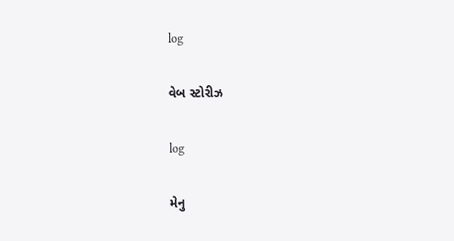log

વેબ સ્ટોરીઝ

log

મેનુ